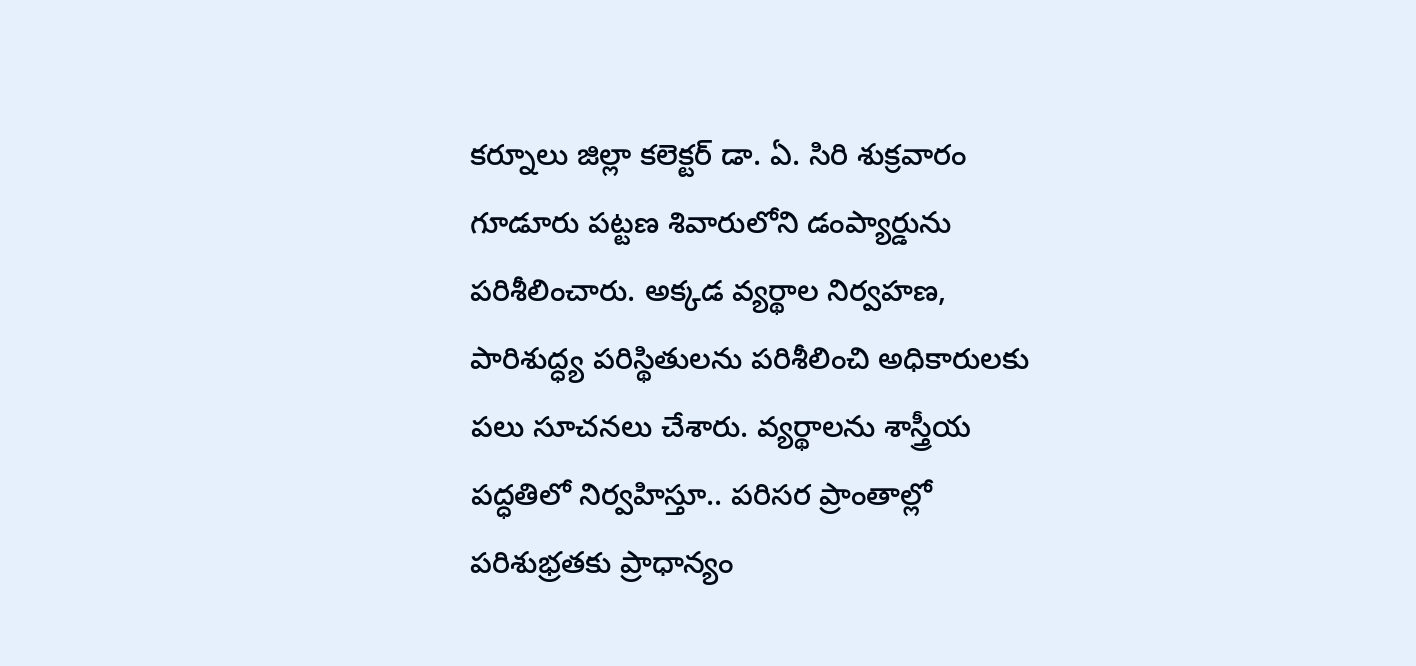కర్నూలు జిల్లా కలెక్టర్ డా. ఏ. సిరి శుక్రవారం గూడూరు పట్టణ శివారులోని డంప్యార్డును పరిశీలించారు. అక్కడ వ్యర్థాల నిర్వహణ, పారిశుద్ధ్య పరిస్థితులను పరిశీలించి అధికారులకు పలు సూచనలు చేశారు. వ్యర్థాలను శాస్త్రీయ పద్ధతిలో నిర్వహిస్తూ.. పరిసర ప్రాంతాల్లో పరిశుభ్రతకు ప్రాధాన్యం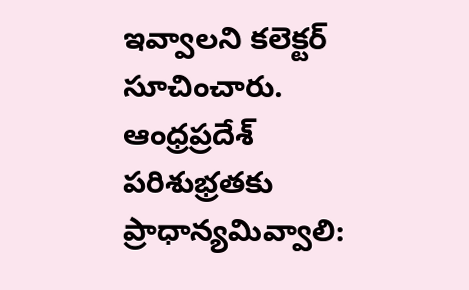ఇవ్వాలని కలెక్టర్ సూచించారు.
ఆంధ్రప్రదేశ్
పరిశుభ్రతకు ప్రాధాన్యమివ్వాలి: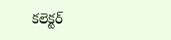కలెక్టర్